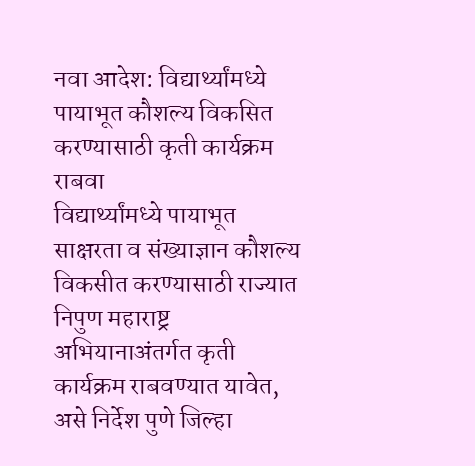नवा आदेश: विद्यार्थ्यांमध्ये पायाभूत कौशल्य विकसित करण्यासाठी कृती कार्यक्रम राबवा
विद्यार्थ्यांमध्ये पायाभूत साक्षरता व संख्याज्ञान कौशल्य विकसीत करण्यासाठी राज्यात निपुण महाराष्ट्र अभियानाअंतर्गत कृती कार्यक्रम राबवण्यात यावेत, असे निर्देश पुणे जिल्हा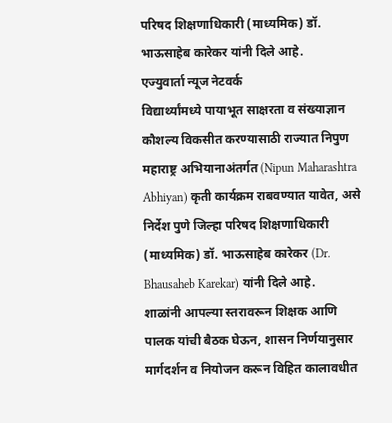परिषद शिक्षणाधिकारी (माध्यमिक) डॉ. भाऊसाहेब कारेकर यांनी दिले आहे.
एज्युवार्ता न्यूज नेटवर्क
विद्यार्थ्यांमध्ये पायाभूत साक्षरता व संख्याज्ञान कौशल्य विकसीत करण्यासाठी राज्यात निपुण महाराष्ट्र अभियानाअंतर्गत (Nipun Maharashtra Abhiyan) कृती कार्यक्रम राबवण्यात यावेत, असे निर्देश पुणे जिल्हा परिषद शिक्षणाधिकारी (माध्यमिक) डॉ. भाऊसाहेब कारेकर (Dr. Bhausaheb Karekar) यांनी दिले आहे.
शाळांनी आपल्या स्तरावरून शिक्षक आणि पालक यांची बैठक घेऊन, शासन निर्णयानुसार मार्गदर्शन व नियोजन करून विहित कालावधीत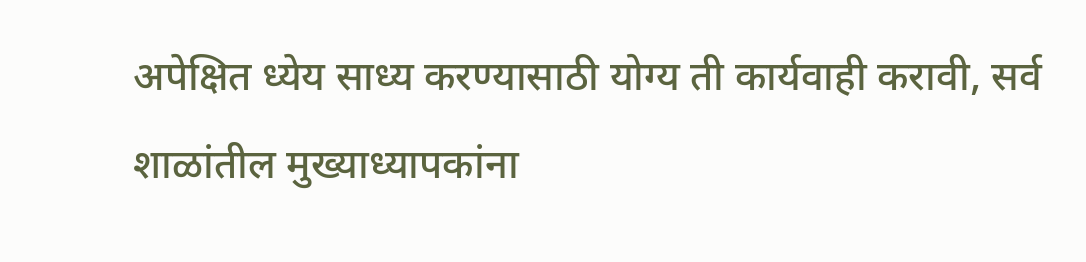अपेक्षित ध्येय साध्य करण्यासाठी योग्य ती कार्यवाही करावी, सर्व शाळांतील मुख्याध्यापकांना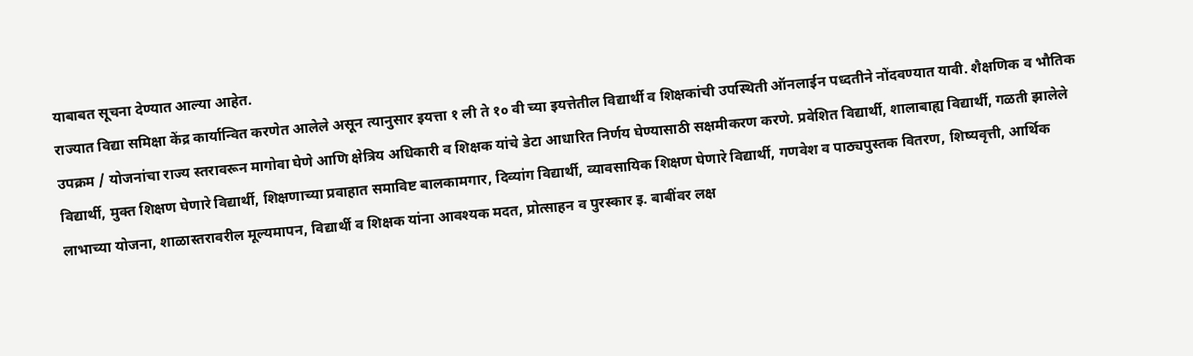याबाबत सूचना देण्यात आल्या आहेत.
राज्यात विद्या समिक्षा केंद्र कार्यान्वित करणेत आलेले असून त्यानुसार इयत्ता १ ली ते १० वी च्या इयत्तेतील विद्यार्थी व शिक्षकांची उपस्थिती ऑनलाईन पध्दतीने नोंदवण्यात यावी. शैक्षणिक व भौतिक उपक्रम / योजनांचा राज्य स्तरावरून मागोवा घेणे आणि क्षेत्रिय अधिकारी व शिक्षक यांचे डेटा आधारित निर्णय घेण्यासाठी सक्षमीकरण करणे. प्रवेशित विद्यार्थी, शालाबाह्य विद्यार्थी, गळती झालेले विद्यार्थी, मुक्त शिक्षण घेणारे विद्यार्थी, शिक्षणाच्या प्रवाहात समाविष्ट बालकामगार, दिव्यांग विद्यार्थी, व्यावसायिक शिक्षण घेणारे विद्यार्थी, गणवेश व पाठ्यपुस्तक वितरण, शिष्यवृत्ती, आर्थिक लाभाच्या योजना, शाळास्तरावरील मूल्यमापन, विद्यार्थी व शिक्षक यांना आवश्यक मदत, प्रोत्साहन व पुरस्कार इ. बाबींवर लक्ष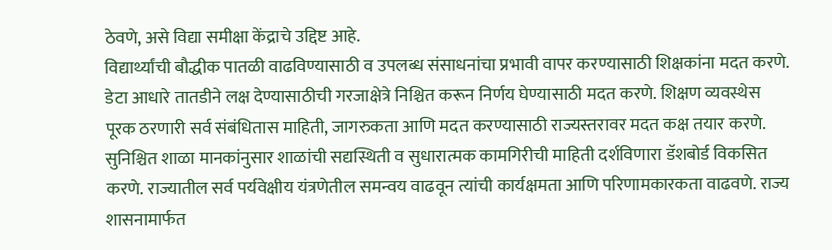ठेवणे, असे विद्या समीक्षा केंद्राचे उद्दिष्ट आहे.
विद्यार्थ्यांची बौद्धीक पातळी वाढविण्यासाठी व उपलब्ध संसाधनांचा प्रभावी वापर करण्यासाठी शिक्षकांना मदत करणे. डेटा आधारे तातडीने लक्ष देण्यासाठीची गरजाक्षेत्रे निश्चित करून निर्णय घेण्यासाठी मदत करणे. शिक्षण व्यवस्थेस पूरक ठरणारी सर्व संबंधितास माहिती, जागरुकता आणि मदत करण्यासाठी राज्यस्तरावर मदत कक्ष तयार करणे. सुनिश्चित शाळा मानकांनुसार शाळांची सद्यस्थिती व सुधारात्मक कामगिरीची माहिती दर्शविणारा डॅशबोर्ड विकसित करणे. राज्यातील सर्व पर्यवेक्षीय यंत्रणेतील समन्वय वाढवून त्यांची कार्यक्षमता आणि परिणामकारकता वाढवणे. राज्य शासनामार्फत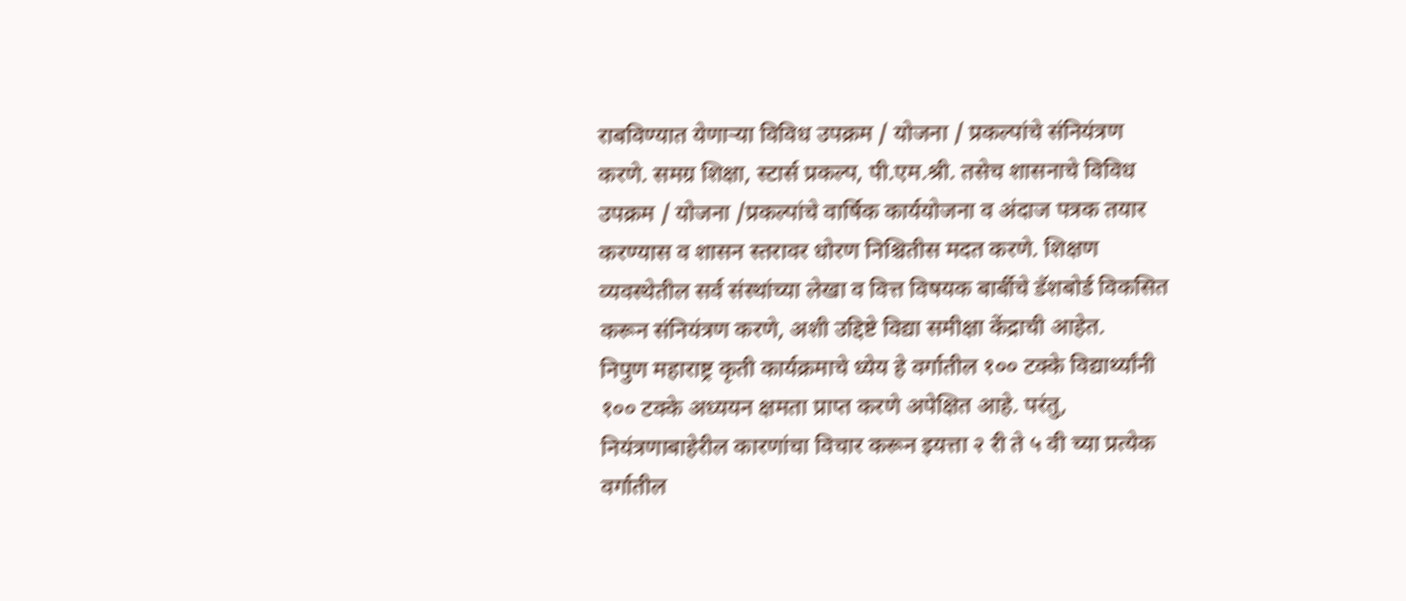राबविण्यात येणाऱ्या विविध उपक्रम / योजना / प्रकल्पांचे संनियंत्रण करणे. समग्र शिक्षा, स्टार्स प्रकल्प, पी.एम.श्री. तसेच शासनाचे विविध उपक्रम / योजना /प्रकल्पांचे वार्षिक कार्ययोजना व अंदाज पत्रक तयार करण्यास व शासन स्तरावर धोरण निश्चितीस मदत करणे. शिक्षण व्यवस्थेतील सर्व संस्थांच्या लेखा व वित्त विषयक बार्बीचे डॅशबोर्ड विकसित करून संनियंत्रण करणे, अशी उद्दिष्टे विद्या समीक्षा केंद्राची आहेत.
निपुण महाराष्ट्र कृती कार्यक्रमाचे ध्येय हे वर्गातील १०० टक्के विद्यार्थ्यांनी १०० टक्के अध्ययन क्षमता प्राप्त करणे अपेक्षित आहे. परंतु, नियंत्रणाबाहेरील कारणांचा विचार करून इयत्ता २ री ते ५ वी च्या प्रत्येक वर्गातील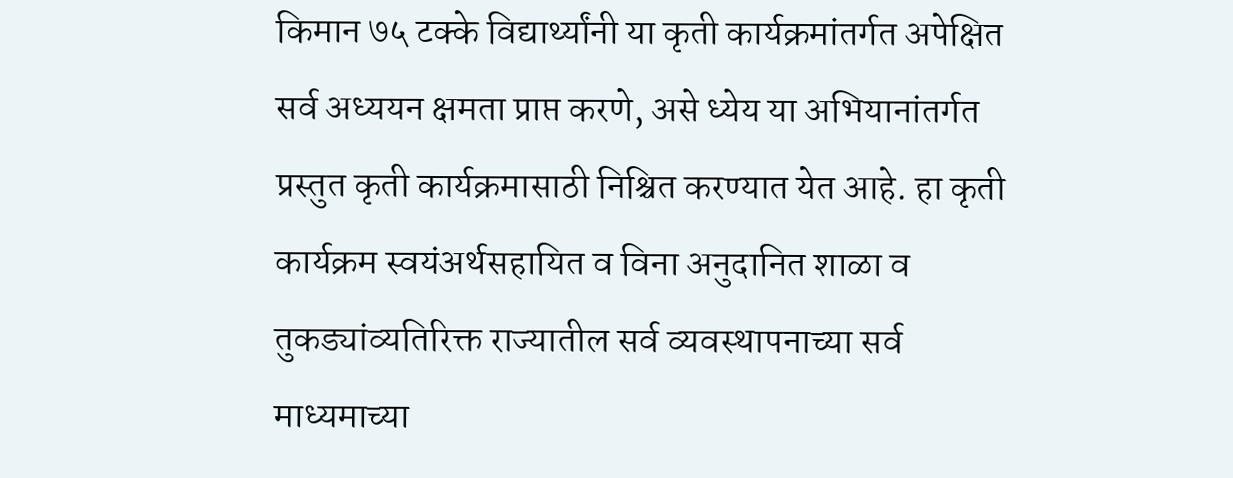किमान ७५ टक्के विद्यार्थ्यांनी या कृती कार्यक्रमांतर्गत अपेक्षित सर्व अध्ययन क्षमता प्राप्त करणे, असे ध्येय या अभियानांतर्गत प्रस्तुत कृती कार्यक्रमासाठी निश्चित करण्यात येत आहे. हा कृती कार्यक्रम स्वयंअर्थसहायित व विना अनुदानित शाळा व तुकड्यांव्यतिरिक्त राज्यातील सर्व व्यवस्थापनाच्या सर्व माध्यमाच्या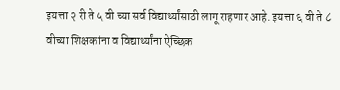इयत्ता २ री ते ५ वी च्या सर्व विद्यार्थ्यांसाठी लागू राहणार आहे. इयत्ता ६ वी ते ८ वीच्या शिक्षकांना व विद्यार्थ्यांना ऐच्छिक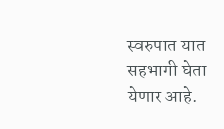स्वरुपात यात सहभागी घेता येणार आहे.